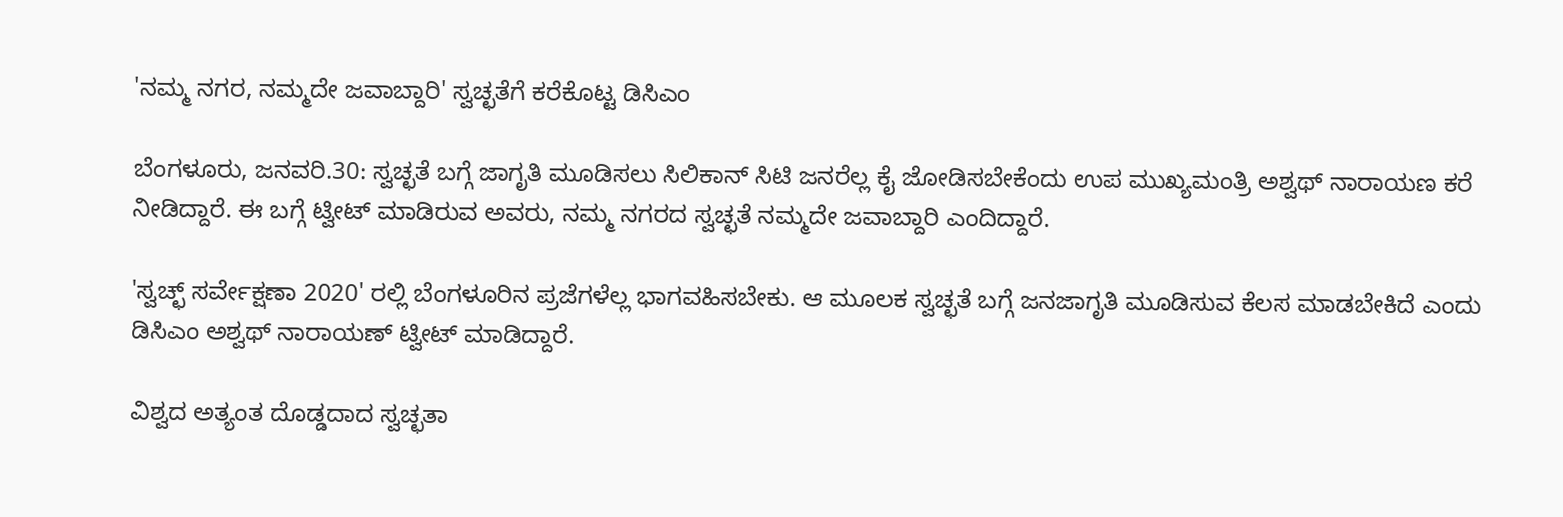'ನಮ್ಮ ನಗರ, ನಮ್ಮದೇ ಜವಾಬ್ದಾರಿ' ಸ್ವಚ್ಛತೆಗೆ ಕರೆಕೊಟ್ಟ ಡಿಸಿಎಂ

ಬೆಂಗಳೂರು, ಜನವರಿ.30: ಸ್ವಚ್ಛತೆ ಬಗ್ಗೆ ಜಾಗೃತಿ ಮೂಡಿಸಲು ಸಿಲಿಕಾನ್ ಸಿಟಿ ಜನರೆಲ್ಲ ಕೈ ಜೋಡಿಸಬೇಕೆಂದು ಉಪ ಮುಖ್ಯಮಂತ್ರಿ ಅಶ್ವಥ್ ನಾರಾಯಣ ಕರೆ ನೀಡಿದ್ದಾರೆ. ಈ ಬಗ್ಗೆ ಟ್ವೀಟ್ ಮಾಡಿರುವ ಅವರು, ನಮ್ಮ ನಗರದ ಸ್ವಚ್ಛತೆ ನಮ್ಮದೇ ಜವಾಬ್ದಾರಿ ಎಂದಿದ್ದಾರೆ.

'ಸ್ವಚ್ಛ್ ಸರ್ವೇಕ್ಷಣಾ 2020' ರಲ್ಲಿ ಬೆಂಗಳೂರಿನ ಪ್ರಜೆಗಳೆಲ್ಲ ಭಾಗವಹಿಸಬೇಕು. ಆ ಮೂಲಕ ಸ್ವಚ್ಛತೆ ಬಗ್ಗೆ ಜನಜಾಗೃತಿ ಮೂಡಿಸುವ ಕೆಲಸ ಮಾಡಬೇಕಿದೆ ಎಂದು ಡಿಸಿಎಂ ಅಶ್ವಥ್ ನಾರಾಯಣ್ ಟ್ವೀಟ್ ಮಾಡಿದ್ದಾರೆ.

ವಿಶ್ವದ ಅತ್ಯಂತ ದೊಡ್ಡದಾದ ಸ್ವಚ್ಛತಾ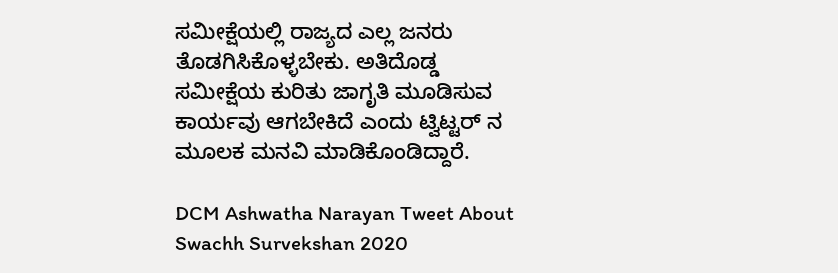ಸಮೀಕ್ಷೆಯಲ್ಲಿ ರಾಜ್ಯದ ಎಲ್ಲ ಜನರು ತೊಡಗಿಸಿಕೊಳ್ಳಬೇಕು. ಅತಿದೊಡ್ಡ ಸಮೀಕ್ಷೆಯ ಕುರಿತು ಜಾಗೃತಿ ಮೂಡಿಸುವ ಕಾರ್ಯವು ಆಗಬೇಕಿದೆ ಎಂದು ಟ್ವಿಟ್ಟರ್ ನ ಮೂಲಕ ಮನವಿ ಮಾಡಿಕೊಂಡಿದ್ದಾರೆ.

DCM Ashwatha Narayan Tweet About Swachh Survekshan 2020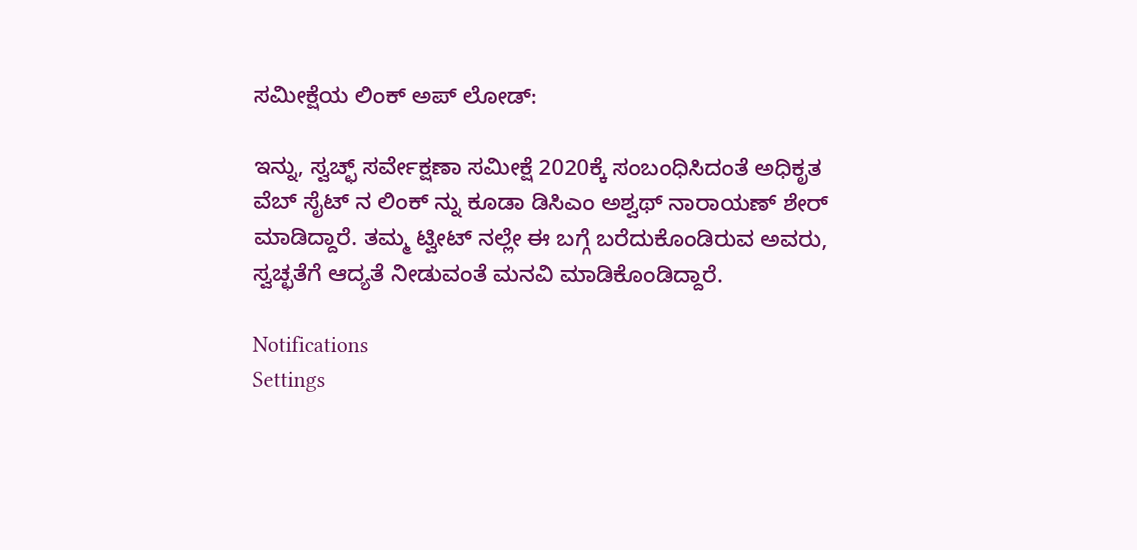ಸಮೀಕ್ಷೆಯ ಲಿಂಕ್ ಅಪ್ ಲೋಡ್:

ಇನ್ನು, ಸ್ವಚ್ಛ್ ಸರ್ವೇಕ್ಷಣಾ ಸಮೀಕ್ಷೆ 2020ಕ್ಕೆ ಸಂಬಂಧಿಸಿದಂತೆ ಅಧಿಕೃತ ವೆಬ್ ಸೈಟ್ ನ ಲಿಂಕ್ ನ್ನು ಕೂಡಾ ಡಿಸಿಎಂ ಅಶ್ವಥ್ ನಾರಾಯಣ್ ಶೇರ್ ಮಾಡಿದ್ದಾರೆ. ತಮ್ಮ ಟ್ವೀಟ್ ನಲ್ಲೇ ಈ ಬಗ್ಗೆ ಬರೆದುಕೊಂಡಿರುವ ಅವರು, ಸ್ವಚ್ಛತೆಗೆ ಆದ್ಯತೆ ನೀಡುವಂತೆ ಮನವಿ ಮಾಡಿಕೊಂಡಿದ್ದಾರೆ.

Notifications
Settings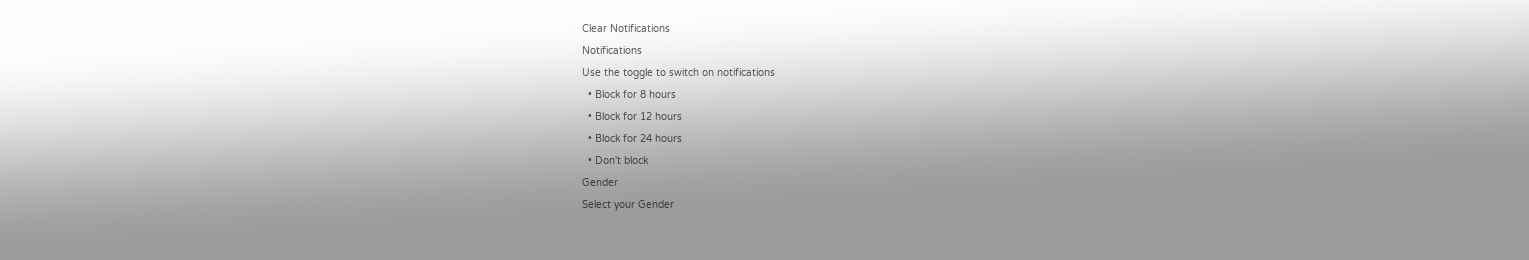Clear Notifications
Notifications
Use the toggle to switch on notifications
  • Block for 8 hours
  • Block for 12 hours
  • Block for 24 hours
  • Don't block
Gender
Select your Gender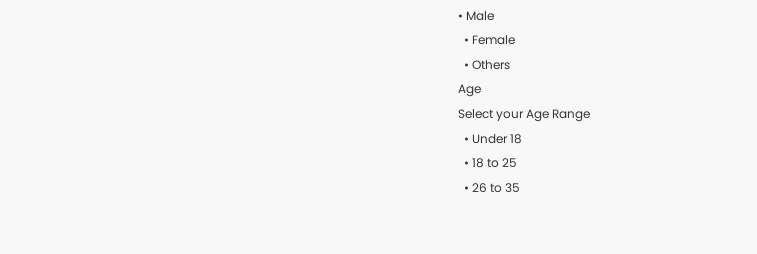• Male
  • Female
  • Others
Age
Select your Age Range
  • Under 18
  • 18 to 25
  • 26 to 35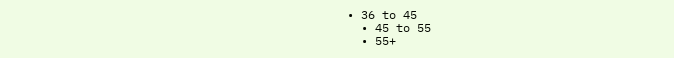• 36 to 45
  • 45 to 55
  • 55+